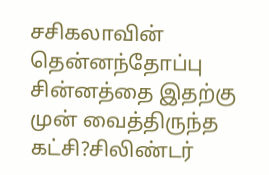சசிகலாவின் தென்னந்தோப்பு சின்னத்தை இதற்கு முன் வைத்திருந்த கட்சி?சிலிண்டர்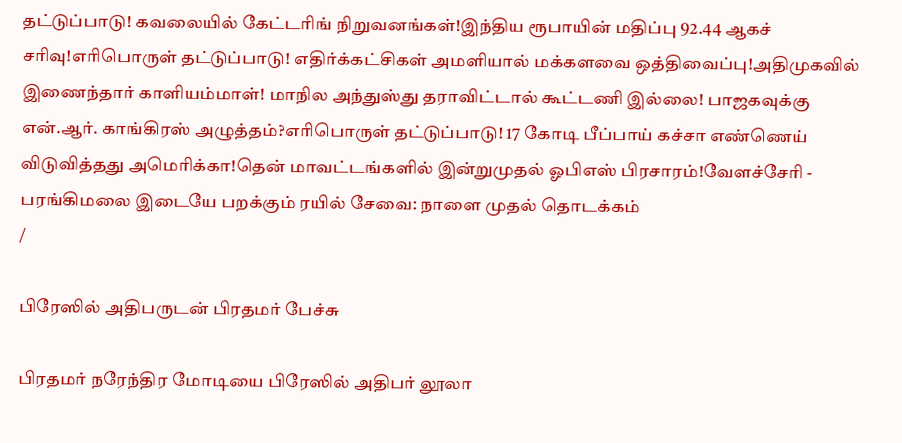தட்டுப்பாடு! கவலையில் கேட்டரிங் நிறுவனங்கள்!இந்திய ரூபாயின் மதிப்பு 92.44 ஆகச் சரிவு!எரிபொருள் தட்டுப்பாடு! எதிர்க்கட்சிகள் அமளியால் மக்களவை ஒத்திவைப்பு!அதிமுகவில் இணைந்தார் காளியம்மாள்! மாநில அந்துஸ்து தராவிட்டால் கூட்டணி இல்லை! பாஜகவுக்கு என்.ஆர். காங்கிரஸ் அழுத்தம்?எரிபொருள் தட்டுப்பாடு! 17 கோடி பீப்பாய் கச்சா எண்ணெய் விடுவித்தது அமெரிக்கா!தென் மாவட்டங்களில் இன்றுமுதல் ஓபிஎஸ் பிரசாரம்!வேளச்சேரி - பரங்கிமலை இடையே பறக்கும் ரயில் சேவை: நாளை முதல் தொடக்கம்
/

பிரேஸில் அதிபருடன் பிரதமர் பேச்சு

பிரதமர் நரேந்திர மோடியை பிரேஸில் அதிபர் லூலா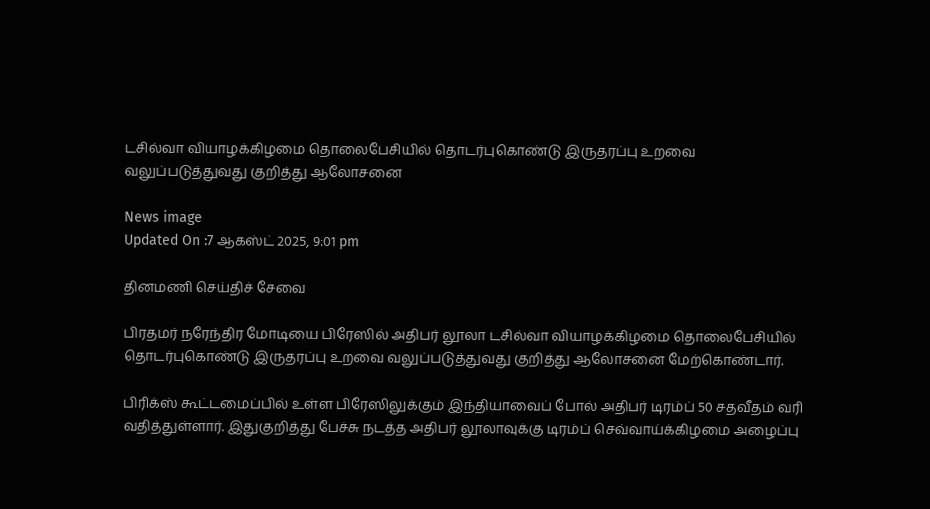டசில்வா வியாழக்கிழமை தொலைபேசியில் தொடர்புகொண்டு இருதரப்பு உறவை வலுப்படுத்துவது குறித்து ஆலோசனை

News image
Updated On :7 ஆகஸ்ட் 2025, 9:01 pm

தினமணி செய்திச் சேவை

பிரதமர் நரேந்திர மோடியை பிரேஸில் அதிபர் லூலா டசில்வா வியாழக்கிழமை தொலைபேசியில் தொடர்புகொண்டு இருதரப்பு உறவை வலுப்படுத்துவது குறித்து ஆலோசனை மேற்கொண்டார்.

பிரிக்ஸ் கூட்டமைப்பில் உள்ள பிரேஸிலுக்கும் இந்தியாவைப் போல் அதிபர் டிரம்ப் 50 சதவீதம் வரி வதித்துள்ளார். இதுகுறித்து பேச்சு நடத்த அதிபர் லூலாவுக்கு டிரம்ப் செவ்வாய்க்கிழமை அழைப்பு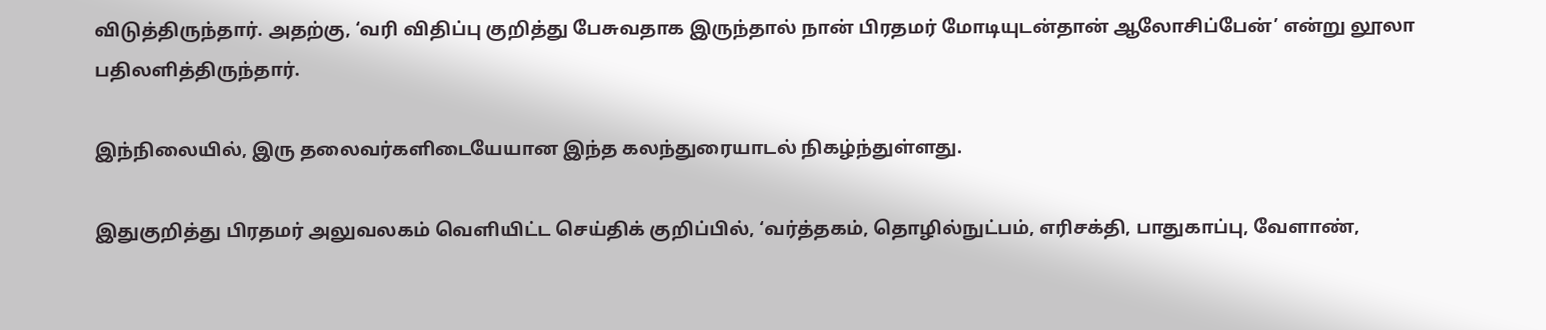விடுத்திருந்தார். அதற்கு, ‘வரி விதிப்பு குறித்து பேசுவதாக இருந்தால் நான் பிரதமர் மோடியுடன்தான் ஆலோசிப்பேன்’ என்று லூலா பதிலளித்திருந்தார்.

இந்நிலையில், இரு தலைவர்களிடையேயான இந்த கலந்துரையாடல் நிகழ்ந்துள்ளது.

இதுகுறித்து பிரதமர் அலுவலகம் வெளியிட்ட செய்திக் குறிப்பில், ‘வர்த்தகம், தொழில்நுட்பம், எரிசக்தி, பாதுகாப்பு, வேளாண்,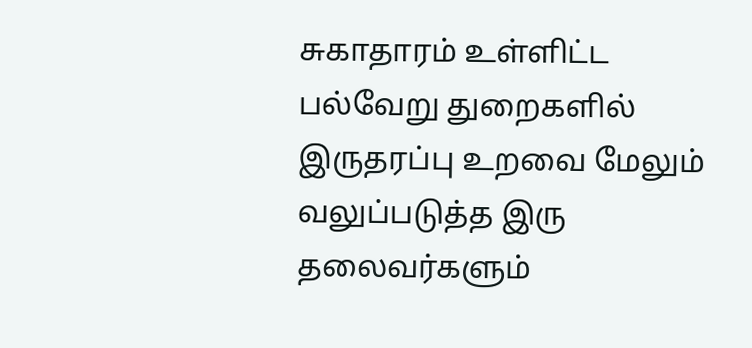சுகாதாரம் உள்ளிட்ட பல்வேறு துறைகளில் இருதரப்பு உறவை மேலும் வலுப்படுத்த இரு தலைவர்களும்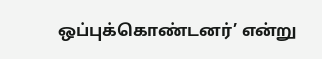ஒப்புக்கொண்டனர்’ என்று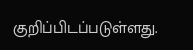குறிப்பிடப்படுள்ளது.